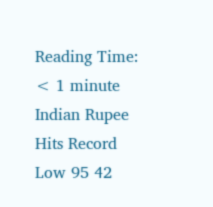Reading Time: < 1 minute
Indian Rupee Hits Record Low 95 42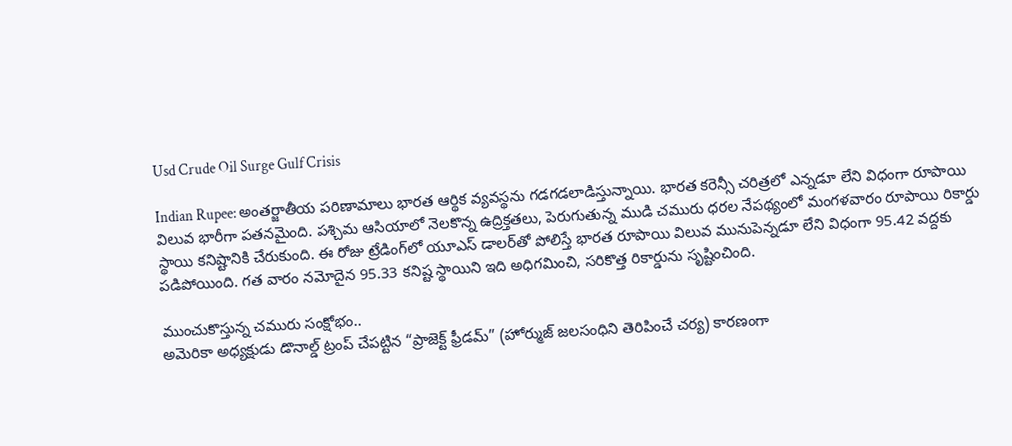Usd Crude Oil Surge Gulf Crisis

Indian Rupee: అంతర్జాతీయ పరిణామాలు భారత ఆర్థిక వ్యవస్థను గడగడలాడిస్తున్నాయి. భారత కరెన్సీ చరిత్రలో ఎన్నడూ లేని విధంగా రూపాయి విలువ భారీగా పతనమైంది. పశ్చిమ ఆసియాలో నెలకొన్న ఉద్రిక్తతలు, పెరుగుతున్న ముడి చమురు ధరల నేపథ్యంలో మంగళవారం రూపాయి రికార్డు స్థాయి కనిష్టానికి చేరుకుంది. ఈ రోజు ట్రేడింగ్‌లో యూఎస్ డాలర్‌తో పోలిస్తే భారత రూపాయి విలువ మునుపెన్నడూ లేని విధంగా 95.42 వద్దకు పడిపోయింది. గత వారం నమోదైన 95.33 కనిష్ట స్థాయిని ఇది అధిగమించి, సరికొత్త రికార్డును సృష్టించింది.

ముంచుకొస్తున్న చమురు సంక్షోభం..
అమెరికా అధ్యక్షుడు డొనాల్డ్ ట్రంప్ చేపట్టిన “ప్రాజెక్ట్ ఫ్రీడమ్” (హోర్ముజ్ జలసంధిని తెరిపించే చర్య) కారణంగా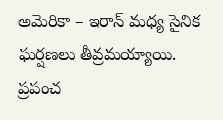అమెరికా – ఇరాన్ మధ్య సైనిక ఘర్షణలు తీవ్రమయ్యాయి. ప్రపంచ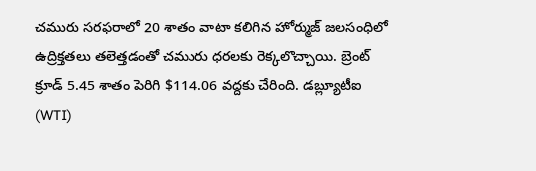చమురు సరఫరాలో 20 శాతం వాటా కలిగిన హోర్ముజ్ జలసంధిలో ఉద్రిక్తతలు తలెత్తడంతో చమురు ధరలకు రెక్కలొచ్చాయి. బ్రెంట్ క్రూడ్ 5.45 శాతం పెరిగి $114.06 వద్దకు చేరింది. డబ్ల్యూటీఐ (WTI)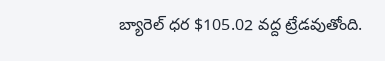బ్యారెల్ ధర $105.02 వద్ద ట్రేడవుతోంది.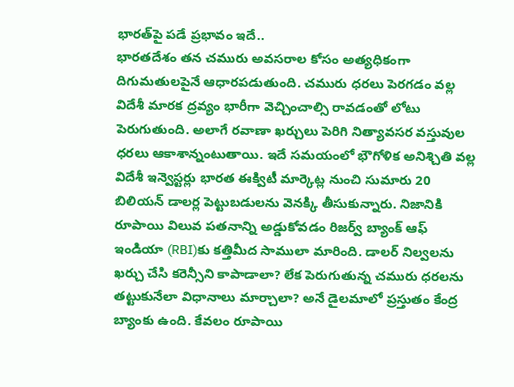భారత్‌పై పడే ప్రభావం ఇదే..
భారతదేశం తన చమురు అవసరాల కోసం అత్యధికంగా దిగుమతులపైనే ఆధారపడుతుంది. చమురు ధరలు పెరగడం వల్ల విదేశీ మారక ద్రవ్యం భారీగా వెచ్చించాల్సి రావడంతో లోటు పెరుగుతుంది. అలాగే రవాణా ఖర్చులు పెరిగి నిత్యావసర వస్తువుల ధరలు ఆకాశాన్నంటుతాయి. ఇదే సమయంలో భౌగోళిక అనిశ్చితి వల్ల విదేశీ ఇన్వెస్టర్లు భారత ఈక్విటీ మార్కెట్ల నుంచి సుమారు 20 బిలియన్ డాలర్ల పెట్టుబడులను వెనక్కి తీసుకున్నారు. నిజానికి రూపాయి విలువ పతనాన్ని అడ్డుకోవడం రిజర్వ్ బ్యాంక్ ఆఫ్ ఇండియా (RBI)కు కత్తిమీద సాములా మారింది. డాలర్ నిల్వలను ఖర్చు చేసి కరెన్సీని కాపాడాలా? లేక పెరుగుతున్న చమురు ధరలను తట్టుకునేలా విధానాలు మార్చాలా? అనే డైలమాలో ప్రస్తుతం కేంద్ర బ్యాంకు ఉంది. కేవలం రూపాయి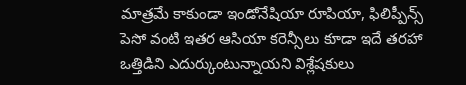మాత్రమే కాకుండా ఇండోనేషియా రూపియా, ఫిలిప్పీన్స్ పెసో వంటి ఇతర ఆసియా కరెన్సీలు కూడా ఇదే తరహా ఒత్తిడిని ఎదుర్కుంటున్నాయని విశ్లేషకులు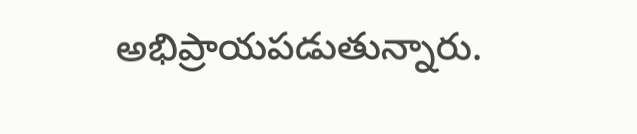అభిప్రాయపడుతున్నారు.